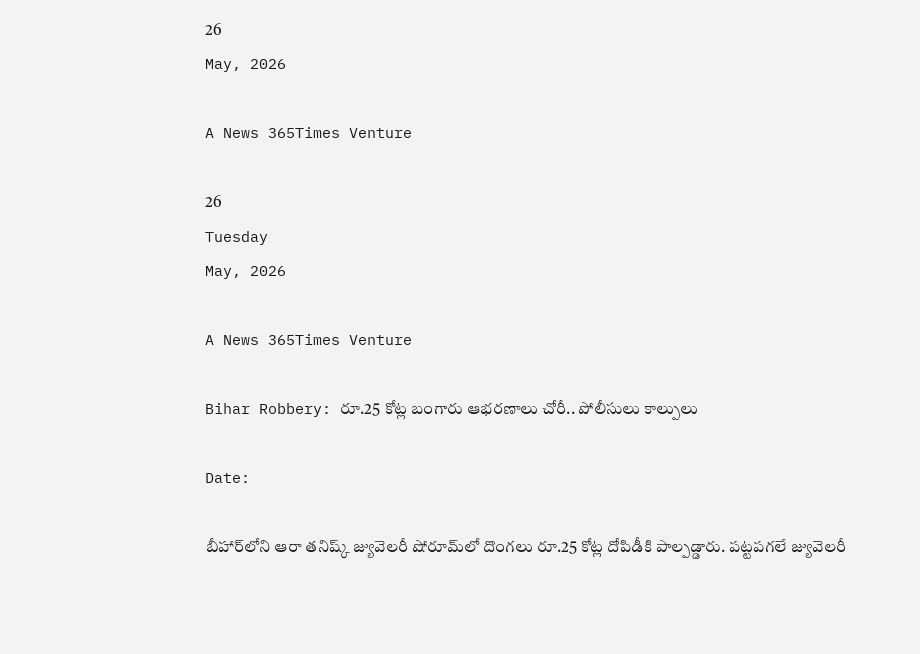26
May, 2026

A News 365Times Venture

26
Tuesday
May, 2026

A News 365Times Venture

Bihar Robbery: రూ.25 కోట్ల బంగారు ఆభరణాలు చోరీ.. పోలీసులు కాల్పులు

Date:

బీహార్‌లోని ఆరా తనిష్క్ జ్యువెలరీ షోరూమ్‌లో దొంగలు రూ.25 కోట్ల దోపిడీకి పాల్పడ్డారు. పట్టపగలే జ్యువెలరీ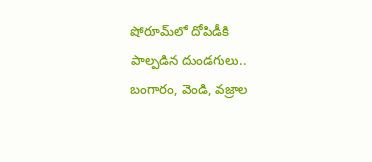షోరూమ్‌లో దోపిడీకి పాల్పడిన దుండగులు.. బంగారం, వెండి, వజ్రాల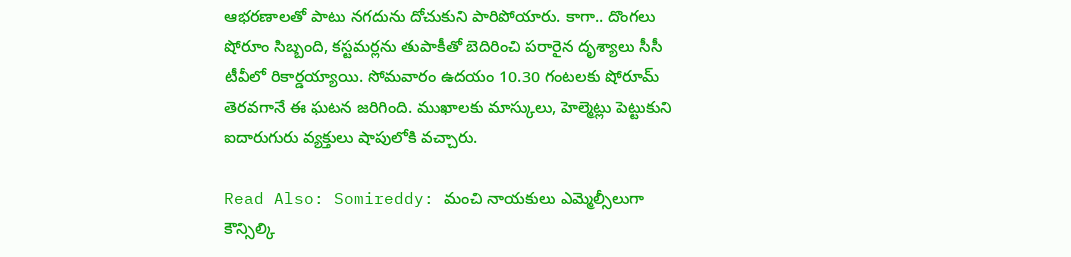ఆభరణాలతో పాటు నగదును దోచుకుని పారిపోయారు. కాగా.. దొంగలు షోరూం సిబ్బంది, కస్టమర్లను తుపాకీతో బెదిరించి పరారైన దృశ్యాలు సీసీ టీవీలో రికార్డయ్యాయి. సోమవారం ఉదయం 10.30 గంటలకు షోరూమ్ తెరవగానే ఈ ఘటన జరిగింది. ముఖాలకు మాస్కులు, హెల్మెట్లు పెట్టుకుని ఐదారుగురు వ్యక్తులు షాపులోకి వచ్చారు.

Read Also: Somireddy: మంచి నాయకులు ఎమ్మెల్సీలుగా కౌన్సిల్కి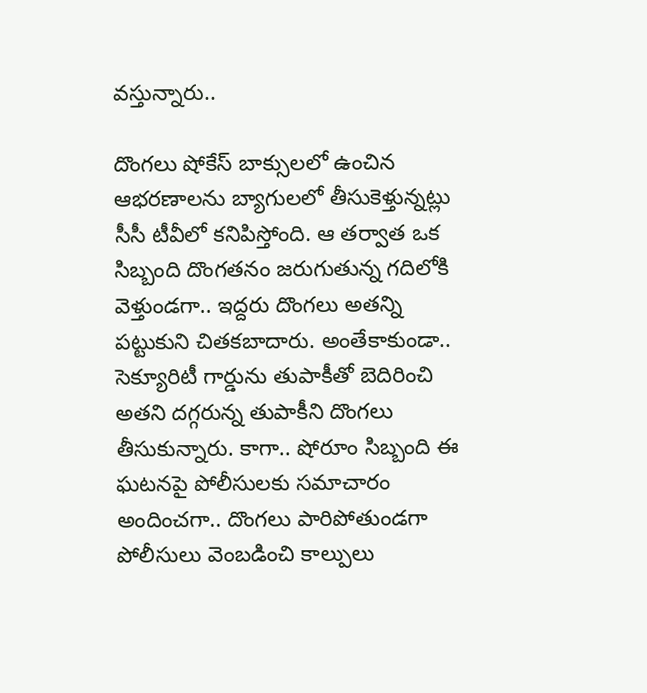వస్తున్నారు..

దొంగలు షోకేస్ బాక్సులలో ఉంచిన ఆభరణాలను బ్యాగులలో తీసుకెళ్తున్నట్లు సీసీ టీవీలో కనిపిస్తోంది. ఆ తర్వాత ఒక సిబ్బంది దొంగతనం జరుగుతున్న గదిలోకి వెళ్తుండగా.. ఇద్దరు దొంగలు అతన్ని పట్టుకుని చితకబాదారు. అంతేకాకుండా.. సెక్యూరిటీ గార్డును తుపాకీతో బెదిరించి అతని దగ్గరున్న తుపాకీని దొంగలు తీసుకున్నారు. కాగా.. షోరూం సిబ్బంది ఈ ఘటనపై పోలీసులకు సమాచారం అందించగా.. దొంగలు పారిపోతుండగా పోలీసులు వెంబడించి కాల్పులు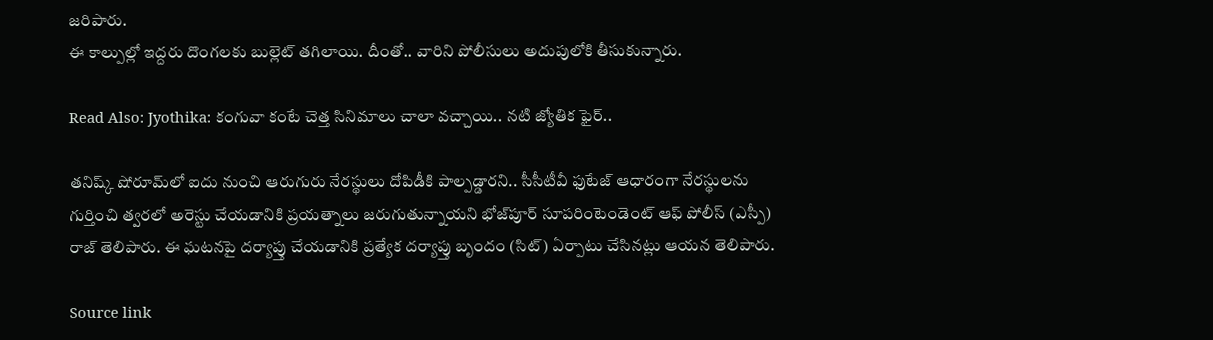జరిపారు.
ఈ కాల్పుల్లో ఇద్దరు దొంగలకు బుల్లెట్ తగిలాయి. దీంతో.. వారిని పోలీసులు అదుపులోకి తీసుకున్నారు.

Read Also: Jyothika: కంగువా కంటే చెత్త సినిమాలు చాలా వచ్చాయి.. నటి జ్యోతిక ఫైర్..

తనిష్క్ షోరూమ్‌లో ఐదు నుంచి ఆరుగురు నేరస్థులు దోపిడీకి పాల్పడ్డారని.. సీసీటీవీ ఫుటేజ్ ఆధారంగా నేరస్థులను గుర్తించి త్వరలో అరెస్టు చేయడానికి ప్రయత్నాలు జరుగుతున్నాయని భోజ్‌పూర్ సూపరింటెండెంట్ ఆఫ్ పోలీస్ (ఎస్పీ) రాజ్ తెలిపారు. ఈ ఘటనపై దర్యాప్తు చేయడానికి ప్రత్యేక దర్యాప్తు బృందం (సిట్) ఏర్పాటు చేసినట్లు ఆయన తెలిపారు.

Source link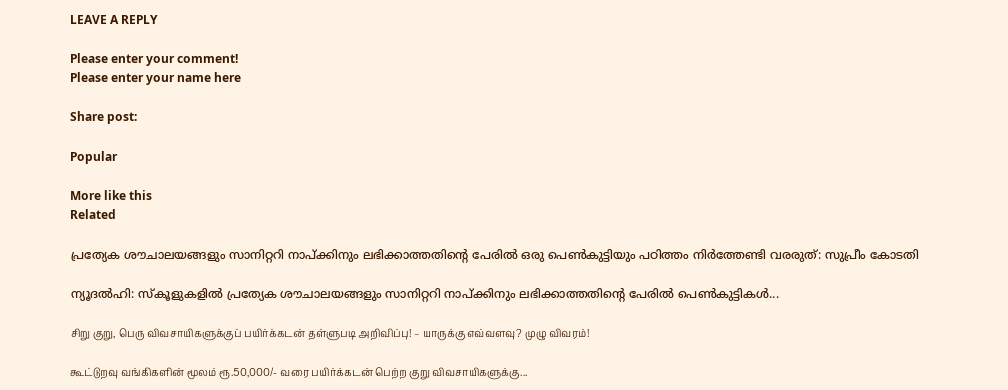LEAVE A REPLY

Please enter your comment!
Please enter your name here

Share post:

Popular

More like this
Related

പ്രത്യേക ശൗചാലയങ്ങളും സാനിറ്ററി നാപ്ക്കിനും ലഭിക്കാത്തതിന്റെ പേരില്‍ ഒരു പെണ്‍കുട്ടിയും പഠിത്തം നിര്‍ത്തേണ്ടി വരരുത്: സുപ്രീം കോടതി

ന്യൂദല്‍ഹി: സ്‌കൂളുകളില്‍ പ്രത്യേക ശൗചാലയങ്ങളും സാനിറ്ററി നാപ്ക്കിനും ലഭിക്കാത്തതിന്റെ പേരില്‍ പെണ്‍കുട്ടികള്‍...

சிறு குறு, பெரு விவசாயிகளுக்குப் பயிர்க்கடன் தள்ளுபடி அறிவிப்பு! – யாருக்கு எவ்வளவு? முழு விவரம்!

கூட்டுறவு வங்கிகளின் மூலம் ரூ.50,000/- வரை பயிர்க்கடன் பெற்ற குறு விவசாயிகளுக்கு...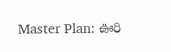Master Plan: ఊరి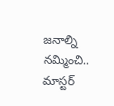జనాల్ని నమ్మించి.. మాస్టర్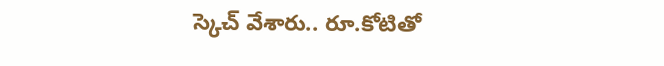స్కెచ్ వేశారు.. రూ.కోటితో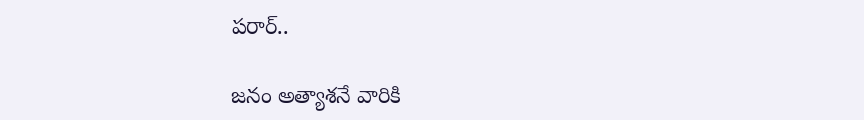పరార్..

జనం అత్యాశనే వారికి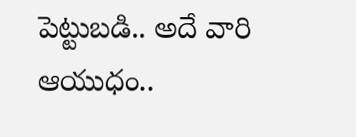పెట్టుబడి.. అదే వారి ఆయుధం..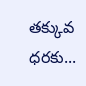తక్కువ ధరకు...